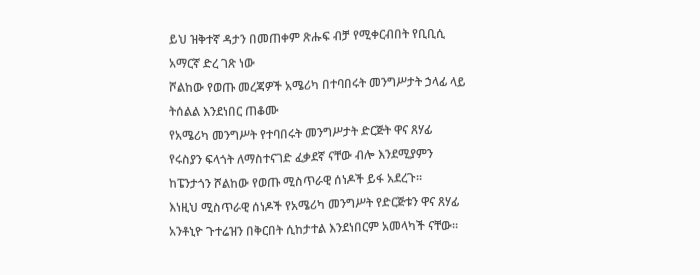ይህ ዝቅተኛ ዳታን በመጠቀም ጽሑፍ ብቻ የሚቀርብበት የቢቢሲ አማርኛ ድረ ገጽ ነው
ሾልከው የወጡ መረጃዎች አሜሪካ በተባበሩት መንግሥታት ኃላፊ ላይ ትሰልል እንደነበር ጠቆሙ
የአሜሪካ መንግሥት የተባበሩት መንግሥታት ድርጅት ዋና ጸሃፊ የሩስያን ፍላጎት ለማስተናገድ ፈቃደኛ ናቸው ብሎ እንደሚያምን ከፔንታጎን ሾልከው የወጡ ሚስጥራዊ ሰነዶች ይፋ አደረጉ።
እነዚህ ሚስጥራዊ ሰነዶች የአሜሪካ መንግሥት የድርጅቱን ዋና ጸሃፊ አንቶኒዮ ጉተሬዝን በቅርበት ሲከታተል እንደነበርም አመላካች ናቸው።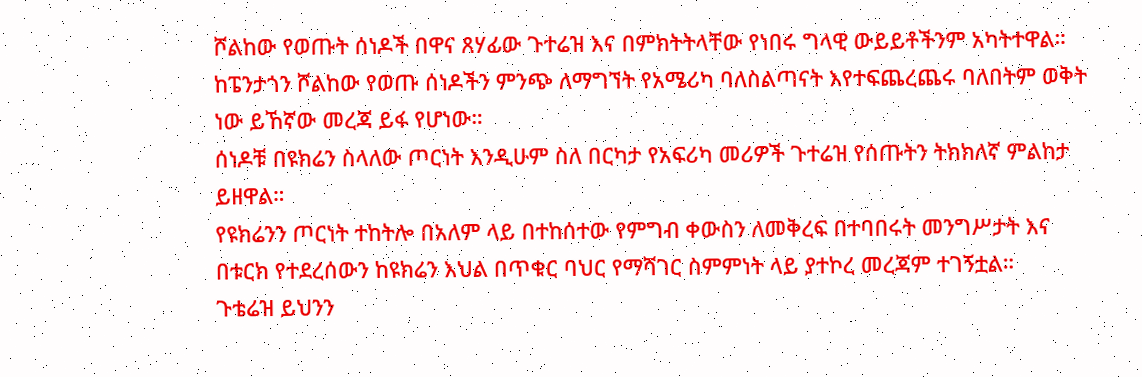ሾልከው የወጡት ሰነዶች በዋና ጸሃፊው ጉተሬዝ እና በምክትትላቸው የነበሩ ግላዊ ውይይቶችንም አካትተዋል።
ከፔንታጎን ሾልከው የወጡ ሰነዶችን ምንጭ ለማግኘት የአሜሪካ ባለስልጣናት እየተፍጨረጨሩ ባለበትም ወቅት ነው ይኸኛው መረጃ ይፋ የሆነው።
ሰነዶቹ በዩክሬን ስላለው ጦርነት እንዲሁም ስለ በርካታ የአፍሪካ መሪዎች ጉተሬዝ የሰጡትን ትክክለኛ ምልከታ ይዘዋል።
የዩክሬንን ጦርነት ተከትሎ በአለም ላይ በተከሰተው የምግብ ቀውስን ለመቅረፍ በተባበሩት መንግሥታት እና በቱርክ የተደረሰውን ከዩክሬን እህል በጥቁር ባህር የማሻገር ስምምነት ላይ ያተኮረ መረጃም ተገኝቷል።
ጉቴሬዝ ይህንን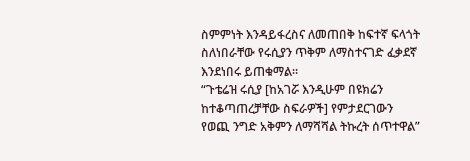ስምምነት እንዳይፋረስና ለመጠበቅ ከፍተኛ ፍላጎት ስለነበራቸው የሩሲያን ጥቅም ለማስተናገድ ፈቃደኛ እንደነበሩ ይጠቁማል።
“ጉቴሬዝ ሩሲያ [ከአገሯ እንዲሁም በዩክሬን ከተቆጣጠረቻቸው ስፍራዎች] የምታደርገውን የወጪ ንግድ አቅምን ለማሻሻል ትኩረት ሰጥተዋል”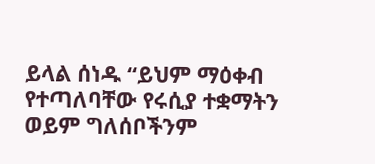ይላል ሰነዱ “ይህም ማዕቀብ የተጣለባቸው የሩሲያ ተቋማትን ወይም ግለሰቦችንም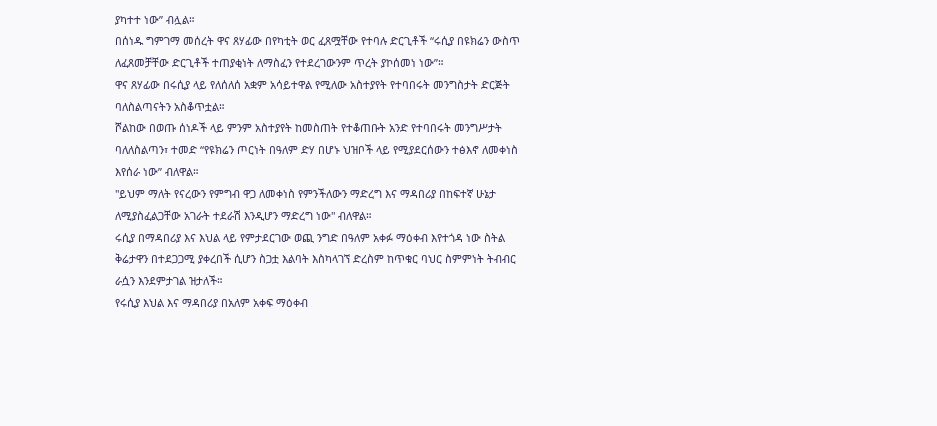ያካተተ ነው” ብሏል።
በሰነዱ ግምገማ መሰረት ዋና ጸሃፊው በየካቲት ወር ፈጸሟቸው የተባሉ ድርጊቶች “ሩሲያ በዩክሬን ውስጥ ለፈጸመቻቸው ድርጊቶች ተጠያቂነት ለማስፈን የተደረገውንም ጥረት ያኮሰመነ ነው”።
ዋና ጸሃፊው በሩሲያ ላይ የለሰለሰ አቋም አሳይተዋል የሚለው አስተያየት የተባበሩት መንግስታት ድርጅት ባለስልጣናትን አስቆጥቷል።
ሾልከው በወጡ ሰነዶች ላይ ምንም አስተያየት ከመስጠት የተቆጠቡት አንድ የተባበሩት መንግሥታት ባለለስልጣን፣ ተመድ “የዩክሬን ጦርነት በዓለም ድሃ በሆኑ ህዝቦች ላይ የሚያደርሰውን ተፅእኖ ለመቀነስ እየሰራ ነው” ብለዋል።
"ይህም ማለት የናረውን የምግብ ዋጋ ለመቀነስ የምንችለውን ማድረግ እና ማዳበሪያ በከፍተኛ ሁኔታ ለሚያስፈልጋቸው አገራት ተደራሽ እንዲሆን ማድረግ ነው" ብለዋል።
ሩሲያ በማዳበሪያ እና እህል ላይ የምታደርገው ወጪ ንግድ በዓለም አቀፉ ማዕቀብ እየተጎዳ ነው ስትል ቅሬታዋን በተደጋጋሚ ያቀረበች ሲሆን ስጋቷ እልባት እስካላገኘ ድረስም ከጥቁር ባህር ስምምነት ትብብር ራሷን እንደምታገል ዝታለች።
የሩሲያ እህል እና ማዳበሪያ በአለም አቀፍ ማዕቀብ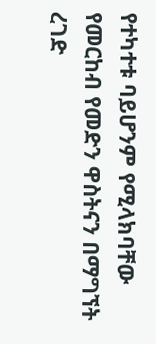የተካተቱ ባይሆንም የሚላክባቸው የመርከብ የመድን ዋስትናን በማግኘት ረገድ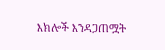እክሎች እንዳጋጠሟት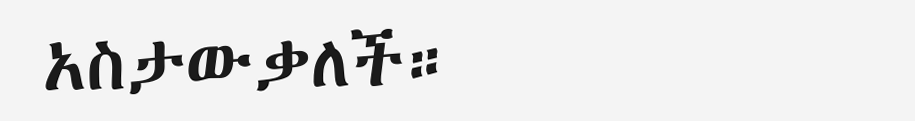አስታውቃለች።